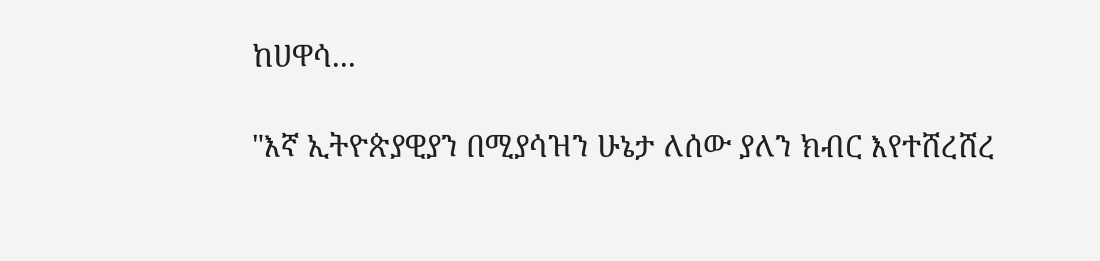ከሀዋሳ...

"እኛ ኢትዮጵያዊያን በሚያሳዝን ሁኔታ ለሰው ያለን ክብር እየተሸረሸረ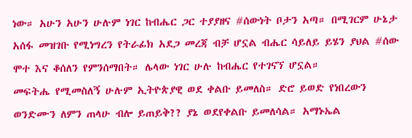ነው። አሁን አሁን ሁሉም ነገር ከብሔር ጋር ተያያዘና #ሰውነት ቦታን አጣ። በሚገርም ሁኔታ አሰፋ መዝገቡ የሚነግረን የትራፊክ አደጋ መረጃ ብቻ ሆኗል ብሔር ሳይለይ ይሄን ያህል #ሰው ሞተ እና ቆሰለን የምንሰማበት። ሌላው ነገር ሁሉ ከብሔር የተገናኘ ሆኗል።
መፍትሔ የሚመስለኝ ሁሉም ኢትዮጵያዊ ወደ ቀልቡ ይመለስ። ድሮ ይወድ የነበረውን ወንድሙን ለምን ጠላሁ ብሎ ይጠይቅ?? ያኔ ወደየቀልቡ ይመለሳል። አማኑኤል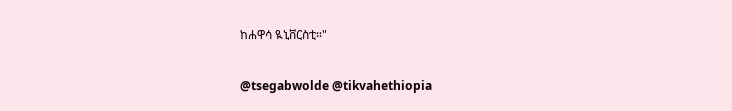ከሐዋሳ ዪኒቨርስቲ።"

@tsegabwolde @tikvahethiopia